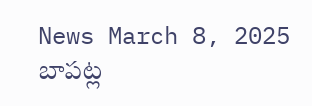News March 8, 2025
బాపట్ల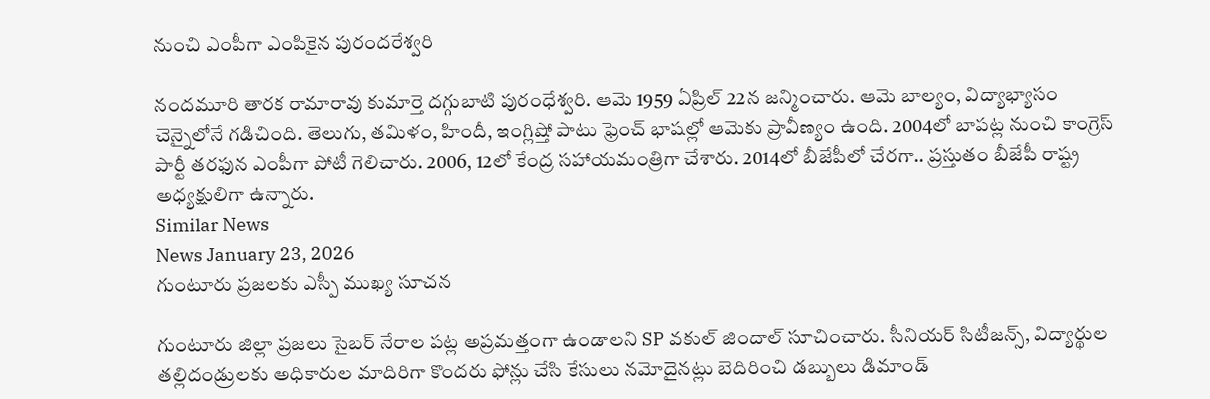నుంచి ఎంపీగా ఎంపికైన పురందరేశ్వరి

నందమూరి తారక రామారావు కుమార్తె దగ్గుబాటి పురంధేశ్వరి. ఆమె 1959 ఏప్రిల్ 22న జన్మించారు. ఆమె బాల్యం, విద్యాభ్యాసం చెన్నైలోనే గడిచింది. తెలుగు, తమిళం, హిందీ, ఇంగ్లిష్తో పాటు ఫ్రెంచ్ భాషల్లో ఆమెకు ప్రావీణ్యం ఉంది. 2004లో బాపట్ల నుంచి కాంగ్రెస్ పార్టీ తరఫున ఎంపీగా పోటీ గెలిచారు. 2006, 12లో కేంద్ర సహాయమంత్రిగా చేశారు. 2014లో బీజేపీలో చేరగా.. ప్రస్తుతం బీజేపీ రాష్ట్ర అధ్యక్షులిగా ఉన్నారు.
Similar News
News January 23, 2026
గుంటూరు ప్రజలకు ఎస్పీ ముఖ్య సూచన

గుంటూరు జిల్లా ప్రజలు సైబర్ నేరాల పట్ల అప్రమత్తంగా ఉండాలని SP వకుల్ జిందాల్ సూచించారు. సీనియర్ సిటీజన్స్, విద్యార్థుల తల్లిదండ్రులకు అధికారుల మాదిరిగా కొందరు ఫోన్లు చేసి కేసులు నమోదైనట్లు బెదిరించి డబ్బులు డిమాండ్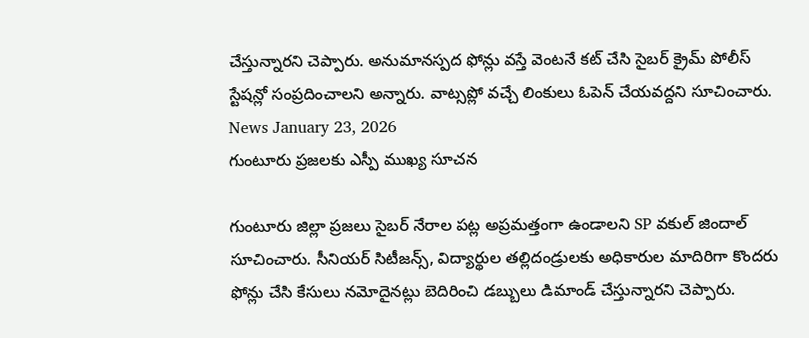చేస్తున్నారని చెప్పారు. అనుమానస్పద ఫోన్లు వస్తే వెంటనే కట్ చేసి సైబర్ క్రైమ్ పోలీస్ స్టేషన్లో సంప్రదించాలని అన్నారు. వాట్సప్లో వచ్చే లింకులు ఓపెన్ చేయవద్దని సూచించారు.
News January 23, 2026
గుంటూరు ప్రజలకు ఎస్పీ ముఖ్య సూచన

గుంటూరు జిల్లా ప్రజలు సైబర్ నేరాల పట్ల అప్రమత్తంగా ఉండాలని SP వకుల్ జిందాల్ సూచించారు. సీనియర్ సిటీజన్స్, విద్యార్థుల తల్లిదండ్రులకు అధికారుల మాదిరిగా కొందరు ఫోన్లు చేసి కేసులు నమోదైనట్లు బెదిరించి డబ్బులు డిమాండ్ చేస్తున్నారని చెప్పారు.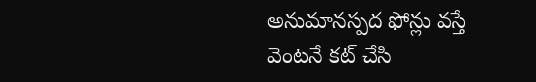అనుమానస్పద ఫోన్లు వస్తే వెంటనే కట్ చేసి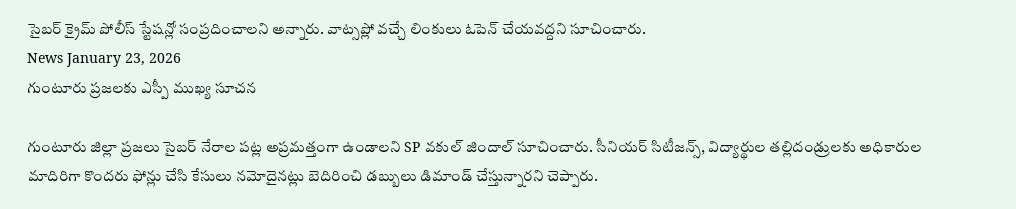సైబర్ క్రైమ్ పోలీస్ స్టేషన్లో సంప్రదించాలని అన్నారు. వాట్సప్లో వచ్చే లింకులు ఓపెన్ చేయవద్దని సూచించారు.
News January 23, 2026
గుంటూరు ప్రజలకు ఎస్పీ ముఖ్య సూచన

గుంటూరు జిల్లా ప్రజలు సైబర్ నేరాల పట్ల అప్రమత్తంగా ఉండాలని SP వకుల్ జిందాల్ సూచించారు. సీనియర్ సిటీజన్స్, విద్యార్థుల తల్లిదండ్రులకు అధికారుల మాదిరిగా కొందరు ఫోన్లు చేసి కేసులు నమోదైనట్లు బెదిరించి డబ్బులు డిమాండ్ చేస్తున్నారని చెప్పారు.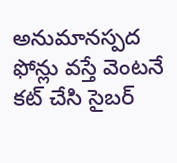అనుమానస్పద ఫోన్లు వస్తే వెంటనే కట్ చేసి సైబర్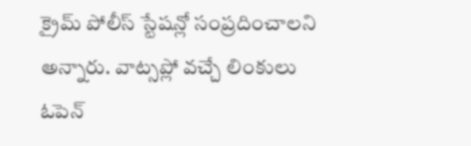క్రైమ్ పోలీస్ స్టేషన్లో సంప్రదించాలని అన్నారు. వాట్సప్లో వచ్చే లింకులు ఓపెన్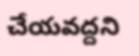చేయవద్దని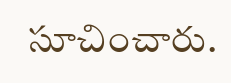సూచించారు.